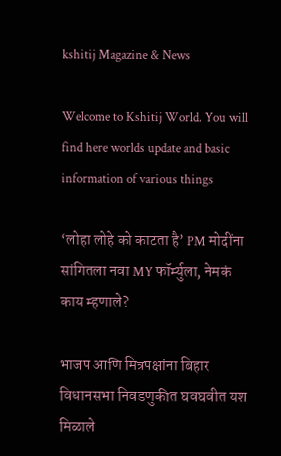kshitij Magazine & News

Welcome to Kshitij World. You will find here worlds update and basic information of various things

‘लोहा लोहे को काटता है’ PM मोदींना सांगितला नवा MY फॉर्म्युला, नेमकं काय म्हणाले?

भाजप आणि मित्रपक्षांना बिहार विधानसभा निवडणुकीत घवघवीत यश मिळाले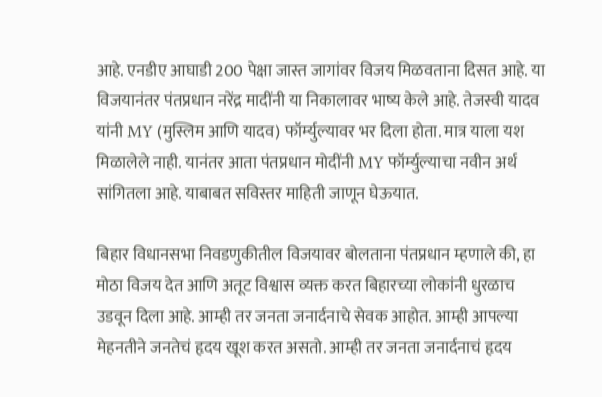आहे. एनडीए आघाडी 200 पेक्षा जास्त जागांवर विजय मिळवताना दिसत आहे. या विजयानंतर पंतप्रधान नरेंद्र मादींनी या निकालावर भाष्य केले आहे. तेजस्वी यादव यांनी MY (मुस्लिम आणि यादव) फॉर्म्युल्यावर भर दिला होता. मात्र याला यश मिळालेले नाही. यानंतर आता पंतप्रधान मोदींनी MY फॉर्म्युल्याचा नवीन अर्थ सांगितला आहे. याबाबत सविस्तर माहिती जाणून घेऊयात.

बिहार विधानसभा निवडणुकीतील विजयावर बोलताना पंतप्रधान म्हणाले की, हा मोठा विजय देत आणि अतूट विश्वास व्यक्त करत बिहारच्या लोकांनी धुरळाच उडवून दिला आहे. आम्ही तर जनता जनार्दनाचे सेवक आहोत. आम्ही आपल्या मेहनतीने जनतेचं हृदय खूश करत असतो. आम्ही तर जनता जनार्दनाचं हृदय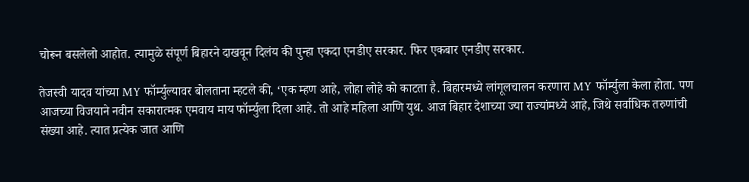चोरून बसलेलो आहोत. त्यामुळे संपूर्ण बिहारने दाखवून दिलंय की पुन्हा एकदा एनडीए सरकार. फिर एकबार एनडीए सरकार.

तेजस्वी यादव यांच्या MY फॉर्म्युल्यावर बोलताना म्हटले की, ‘एक म्हण आहे, लोहा लोहे को काटता है. बिहारमध्ये लांगूलचालन करणारा MY फॉर्म्युला केला होता. पण आजच्या विजयाने नवीन सकारात्मक एमवाय माय फॉर्म्युला दिला आहे. तो आहे महिला आणि युथ. आज बिहार देशाच्या ज्या राज्यांमध्ये आहे, जिथे सर्वाधिक तरुणांची संख्या आहे. त्यात प्रत्येक जात आणि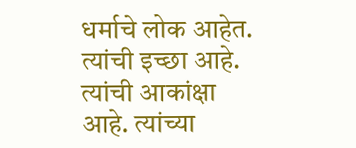धर्माचे लोक आहेत. त्यांची इच्छा आहे. त्यांची आकांक्षा आहे. त्यांच्या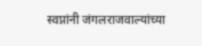स्वप्नांनी जंगलराजवाल्यांच्या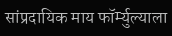सांप्रदायिक माय फॉर्म्युल्याला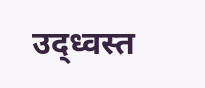उद्ध्वस्त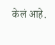केलं आहे.